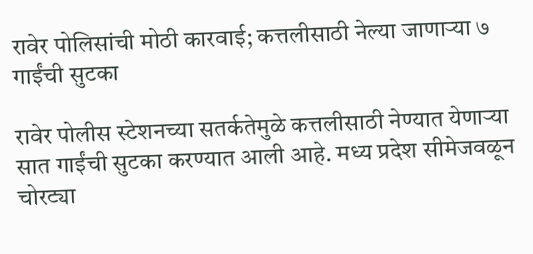रावेर पोलिसांची मोठी कारवाई; कत्तलीसाठी नेल्या जाणाऱ्या ७ गाईंची सुटका

रावेर पोलीस स्टेशनच्या सतर्कतेमुळे कत्तलीसाठी नेण्यात येणाऱ्या सात गाईंची सुटका करण्यात आली आहे. मध्य प्रदेश सीमेजवळून चोरट्या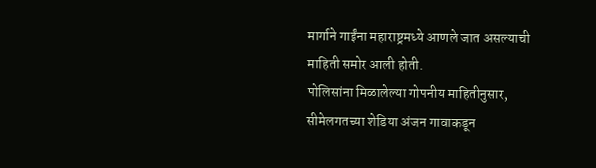मार्गाने गाईंना महाराष्ट्रमध्ये आणले जात असल्याची माहिती समोर आली होती.
पोलिसांना मिळालेल्या गोपनीय माहितीनुसार, सीमेलगतच्या शेडिया अंजन गावाकडून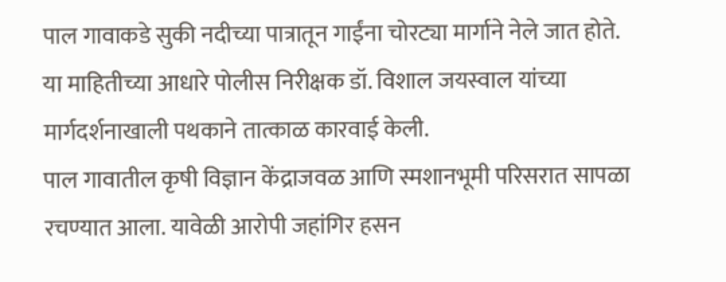पाल गावाकडे सुकी नदीच्या पात्रातून गाईंना चोरट्या मार्गाने नेले जात होते. या माहितीच्या आधारे पोलीस निरीक्षक डॉ. विशाल जयस्वाल यांच्या मार्गदर्शनाखाली पथकाने तात्काळ कारवाई केली.
पाल गावातील कृषी विज्ञान केंद्राजवळ आणि स्मशानभूमी परिसरात सापळा रचण्यात आला. यावेळी आरोपी जहांगिर हसन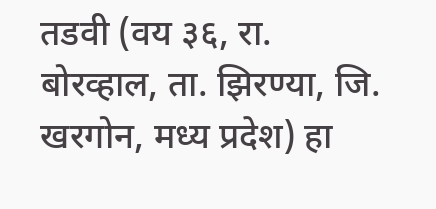तडवी (वय ३६, रा. बोरव्हाल, ता. झिरण्या, जि. खरगोन, मध्य प्रदेश) हा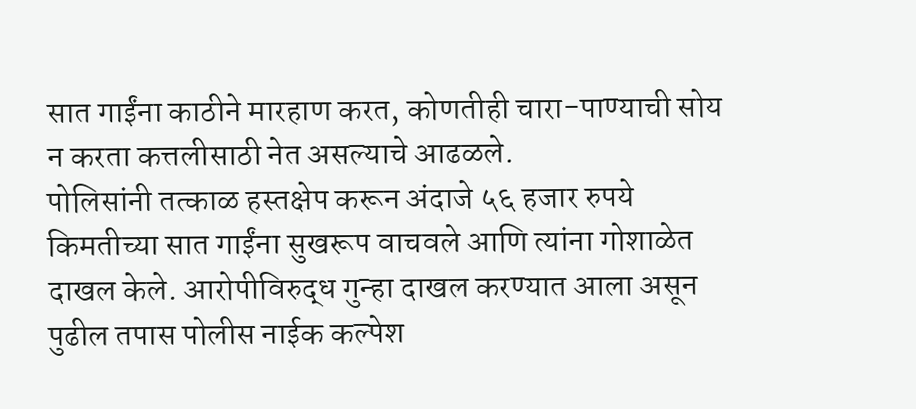सात गाईंना काठीने मारहाण करत, कोणतीही चारा-पाण्याची सोय न करता कत्तलीसाठी नेत असल्याचे आढळले.
पोलिसांनी तत्काळ हस्तक्षेप करून अंदाजे ५६ हजार रुपये किमतीच्या सात गाईंना सुखरूप वाचवले आणि त्यांना गोशाळेत दाखल केले. आरोपीविरुद्ध गुन्हा दाखल करण्यात आला असून पुढील तपास पोलीस नाईक कल्पेश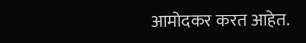आमोदकर करत आहेत.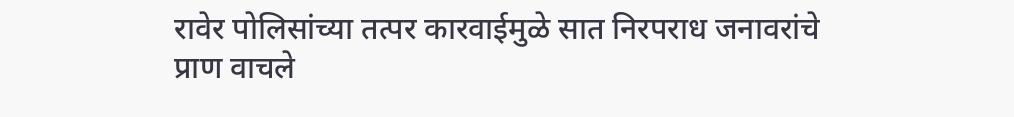रावेर पोलिसांच्या तत्पर कारवाईमुळे सात निरपराध जनावरांचे प्राण वाचले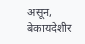असून, बेकायदेशीर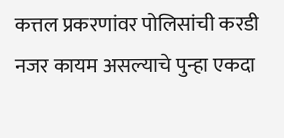कत्तल प्रकरणांवर पोलिसांची करडी नजर कायम असल्याचे पुन्हा एकदा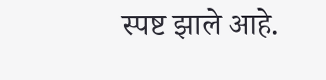स्पष्ट झाले आहे.